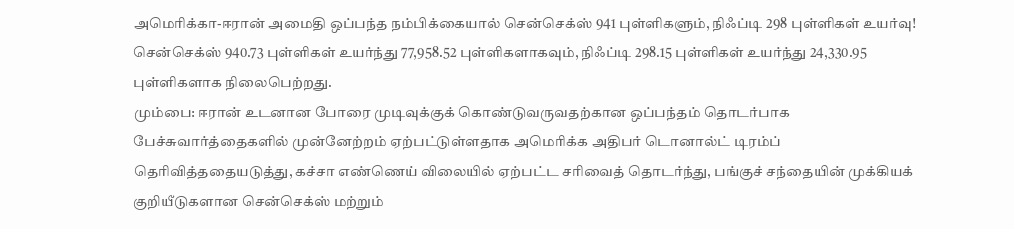அமெரிக்கா-ஈரான் அமைதி ஒப்பந்த நம்பிக்கையால் சென்செக்ஸ் 941 புள்ளிகளும், நிஃப்டி 298 புள்ளிகள் உயர்வு!
சென்செக்ஸ் 940.73 புள்ளிகள் உயர்ந்து 77,958.52 புள்ளிகளாகவும், நிஃப்டி 298.15 புள்ளிகள் உயர்ந்து 24,330.95 புள்ளிகளாக நிலைபெற்றது.
மும்பை: ஈரான் உடனான போரை முடிவுக்குக் கொண்டுவருவதற்கான ஒப்பந்தம் தொடர்பாக பேச்சுவார்த்தைகளில் முன்னேற்றம் ஏற்பட்டுள்ளதாக அமெரிக்க அதிபர் டொனால்ட் டிரம்ப் தெரிவித்ததையடுத்து, கச்சா எண்ணெய் விலையில் ஏற்பட்ட சரிவைத் தொடர்ந்து, பங்குச் சந்தையின் முக்கியக் குறியீடுகளான சென்செக்ஸ் மற்றும்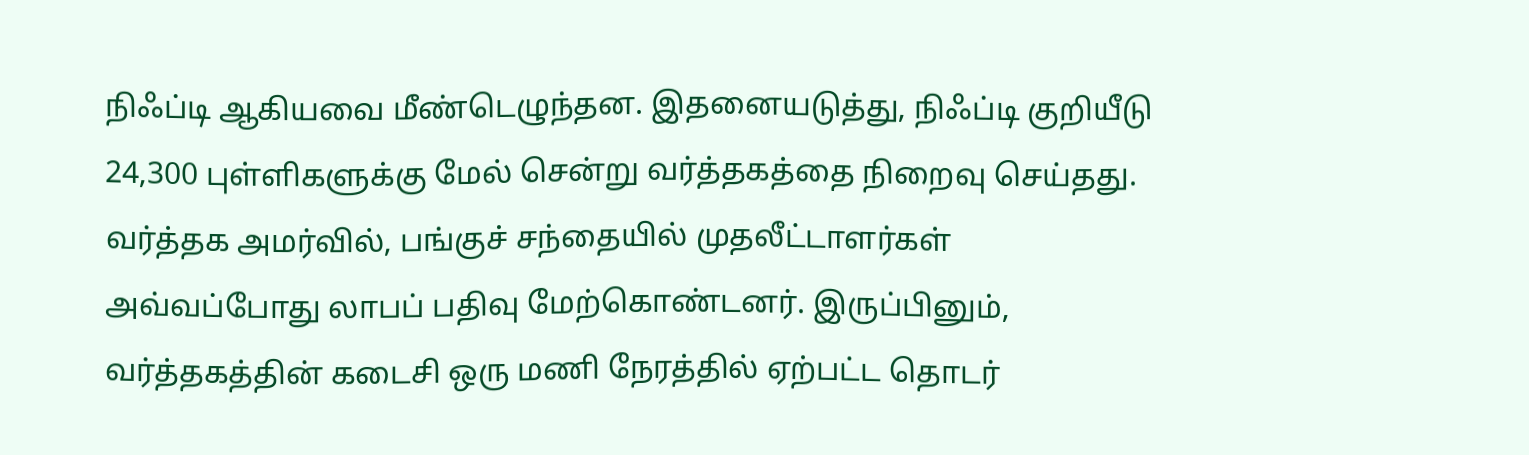நிஃப்டி ஆகியவை மீண்டெழுந்தன. இதனையடுத்து, நிஃப்டி குறியீடு 24,300 புள்ளிகளுக்கு மேல் சென்று வர்த்தகத்தை நிறைவு செய்தது.
வர்த்தக அமர்வில், பங்குச் சந்தையில் முதலீட்டாளர்கள் அவ்வப்போது லாபப் பதிவு மேற்கொண்டனர். இருப்பினும், வர்த்தகத்தின் கடைசி ஒரு மணி நேரத்தில் ஏற்பட்ட தொடர்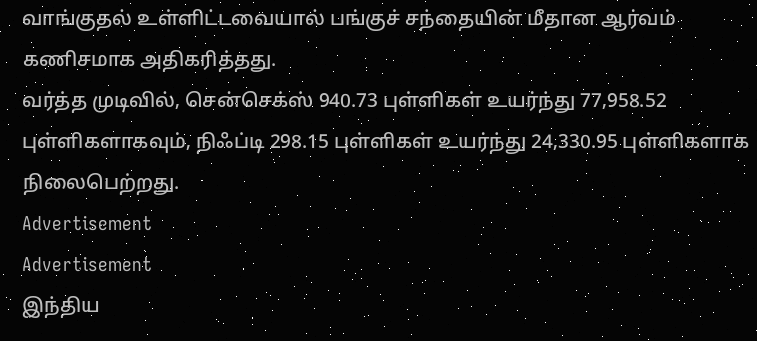வாங்குதல் உள்ளிட்டவையால் பங்குச் சந்தையின் மீதான ஆர்வம் கணிசமாக அதிகரித்தது.
வர்த்த முடிவில், சென்செக்ஸ் 940.73 புள்ளிகள் உயர்ந்து 77,958.52 புள்ளிகளாகவும், நிஃப்டி 298.15 புள்ளிகள் உயர்ந்து 24,330.95 புள்ளிகளாக நிலைபெற்றது.
Advertisement
Advertisement
இந்திய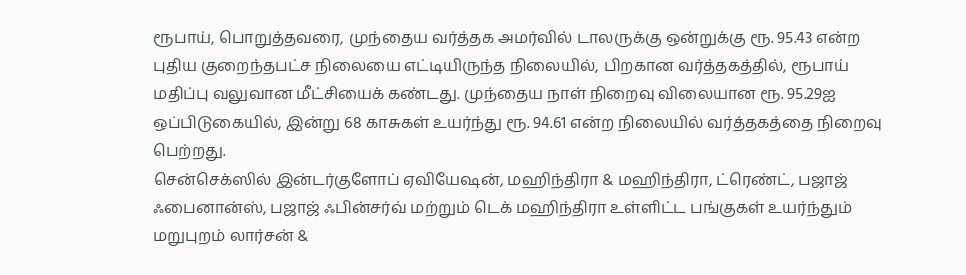ரூபாய், பொறுத்தவரை, முந்தைய வர்த்தக அமர்வில் டாலருக்கு ஒன்றுக்கு ரூ. 95.43 என்ற புதிய குறைந்தபட்ச நிலையை எட்டியிருந்த நிலையில், பிறகான வர்த்தகத்தில், ரூபாய் மதிப்பு வலுவான மீட்சியைக் கண்டது. முந்தைய நாள் நிறைவு விலையான ரூ. 95.29ஐ ஒப்பிடுகையில், இன்று 68 காசுகள் உயர்ந்து ரூ. 94.61 என்ற நிலையில் வர்த்தகத்தை நிறைவு பெற்றது.
சென்செக்ஸில் இன்டர்குளோப் ஏவியேஷன், மஹிந்திரா & மஹிந்திரா, ட்ரெண்ட், பஜாஜ் ஃபைனான்ஸ், பஜாஜ் ஃபின்சர்வ் மற்றும் டெக் மஹிந்திரா உள்ளிட்ட பங்குகள் உயர்ந்தும் மறுபுறம் லார்சன் &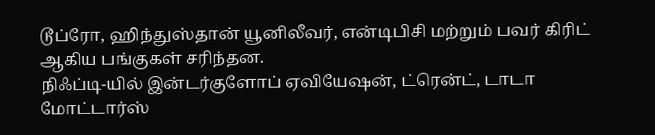டூப்ரோ, ஹிந்துஸ்தான் யூனிலீவர், என்டிபிசி மற்றும் பவர் கிரிட் ஆகிய பங்குகள் சரிந்தன.
நிஃப்டி-யில் இன்டர்குளோப் ஏவியேஷன், ட்ரென்ட், டாடா மோட்டார்ஸ்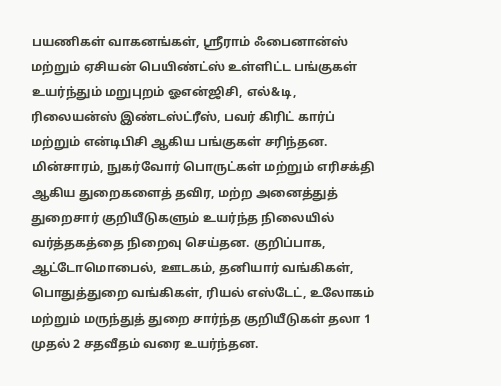பயணிகள் வாகனங்கள், ஸ்ரீராம் ஃபைனான்ஸ் மற்றும் ஏசியன் பெயிண்ட்ஸ் உள்ளிட்ட பங்குகள் உயர்ந்தும் மறுபுறம் ஓஎன்ஜிசி, எல்&டி, ரிலையன்ஸ் இண்டஸ்ட்ரீஸ், பவர் கிரிட் கார்ப் மற்றும் என்டிபிசி ஆகிய பங்குகள் சரிந்தன.
மின்சாரம், நுகர்வோர் பொருட்கள் மற்றும் எரிசக்தி ஆகிய துறைகளைத் தவிர, மற்ற அனைத்துத் துறைசார் குறியீடுகளும் உயர்ந்த நிலையில் வர்த்தகத்தை நிறைவு செய்தன. குறிப்பாக, ஆட்டோமொபைல், ஊடகம், தனியார் வங்கிகள், பொதுத்துறை வங்கிகள், ரியல் எஸ்டேட், உலோகம் மற்றும் மருந்துத் துறை சார்ந்த குறியீடுகள் தலா 1 முதல் 2 சதவீதம் வரை உயர்ந்தன.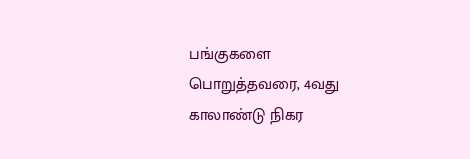பங்குகளை பொறுத்தவரை, 4வது காலாண்டு நிகர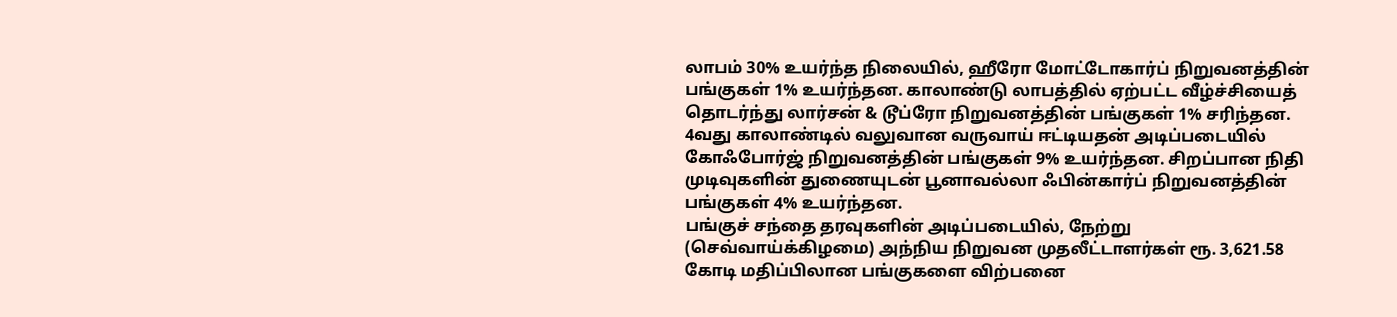லாபம் 30% உயர்ந்த நிலையில், ஹீரோ மோட்டோகார்ப் நிறுவனத்தின் பங்குகள் 1% உயர்ந்தன. காலாண்டு லாபத்தில் ஏற்பட்ட வீழ்ச்சியைத் தொடர்ந்து லார்சன் & டூப்ரோ நிறுவனத்தின் பங்குகள் 1% சரிந்தன. 4வது காலாண்டில் வலுவான வருவாய் ஈட்டியதன் அடிப்படையில் கோஃபோர்ஜ் நிறுவனத்தின் பங்குகள் 9% உயர்ந்தன. சிறப்பான நிதி முடிவுகளின் துணையுடன் பூனாவல்லா ஃபின்கார்ப் நிறுவனத்தின் பங்குகள் 4% உயர்ந்தன.
பங்குச் சந்தை தரவுகளின் அடிப்படையில், நேற்று (செவ்வாய்க்கிழமை) அந்நிய நிறுவன முதலீட்டாளர்கள் ரூ. 3,621.58 கோடி மதிப்பிலான பங்குகளை விற்பனை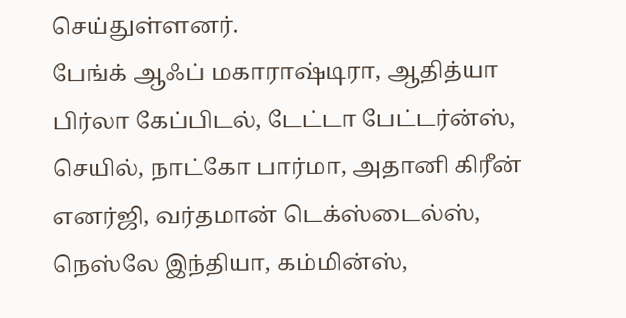செய்துள்ளனர்.
பேங்க் ஆஃப் மகாராஷ்டிரா, ஆதித்யா பிர்லா கேப்பிடல், டேட்டா பேட்டர்ன்ஸ், செயில், நாட்கோ பார்மா, அதானி கிரீன் எனர்ஜி, வர்தமான் டெக்ஸ்டைல்ஸ், நெஸ்லே இந்தியா, கம்மின்ஸ்,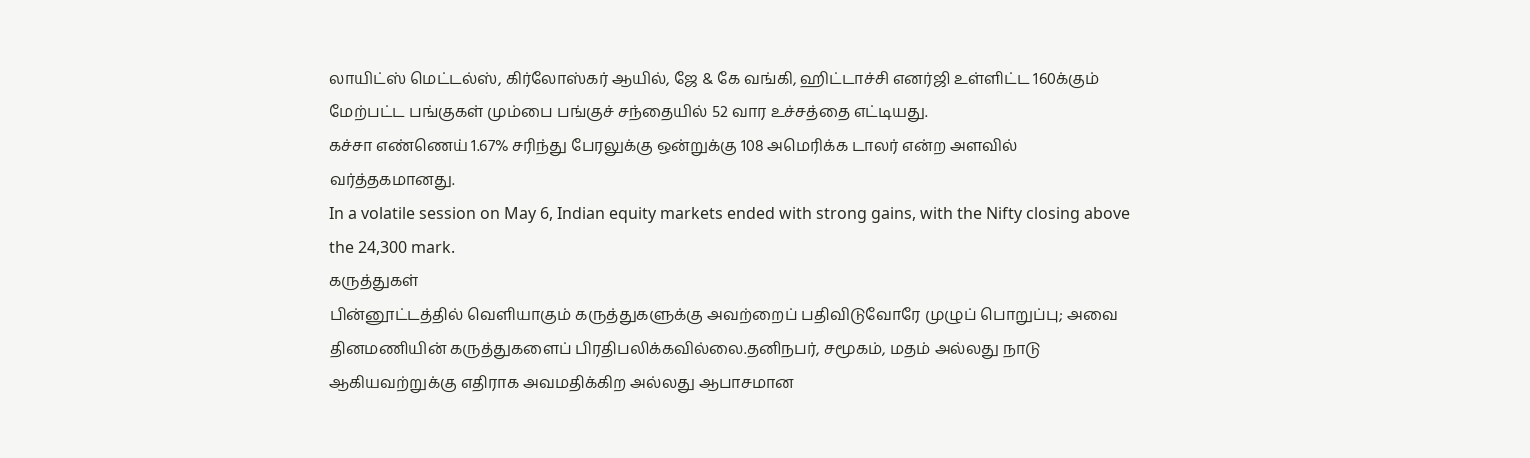லாயிட்ஸ் மெட்டல்ஸ், கிர்லோஸ்கர் ஆயில், ஜே & கே வங்கி, ஹிட்டாச்சி எனர்ஜி உள்ளிட்ட 160க்கும் மேற்பட்ட பங்குகள் மும்பை பங்குச் சந்தையில் 52 வார உச்சத்தை எட்டியது.
கச்சா எண்ணெய் 1.67% சரிந்து பேரலுக்கு ஒன்றுக்கு 108 அமெரிக்க டாலர் என்ற அளவில் வர்த்தகமானது.
In a volatile session on May 6, Indian equity markets ended with strong gains, with the Nifty closing above the 24,300 mark.
கருத்துகள்
பின்னூட்டத்தில் வெளியாகும் கருத்துகளுக்கு அவற்றைப் பதிவிடுவோரே முழுப் பொறுப்பு; அவை தினமணியின் கருத்துகளைப் பிரதிபலிக்கவில்லை.தனிநபர், சமூகம், மதம் அல்லது நாடு ஆகியவற்றுக்கு எதிராக அவமதிக்கிற அல்லது ஆபாசமான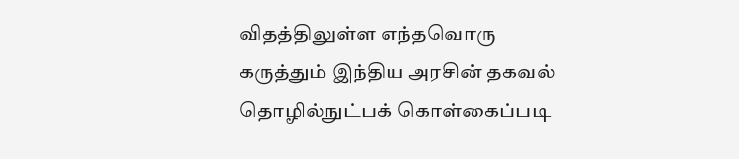விதத்திலுள்ள எந்தவொரு கருத்தும் இந்திய அரசின் தகவல் தொழில்நுட்பக் கொள்கைப்படி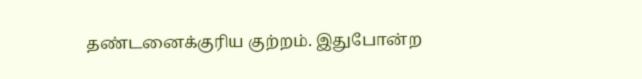தண்டனைக்குரிய குற்றம். இதுபோன்ற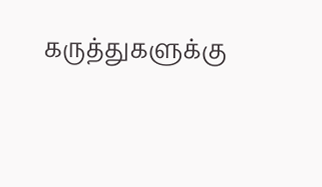கருத்துகளுக்கு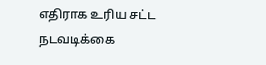எதிராக உரிய சட்ட நடவடிக்கை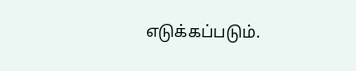எடுக்கப்படும்.